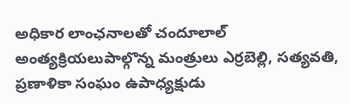అధికార లాంఛనాలతో చందూలాల్ అంత్యక్రియలుపాల్గొన్న మంత్రులు ఎర్రబెల్లి, సత్యవతి, ప్రణాళికా సంఘం ఉపాధ్యక్షుడు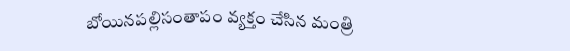బోయినపల్లిసంతాపం వ్యక్తం చేసిన మంత్రి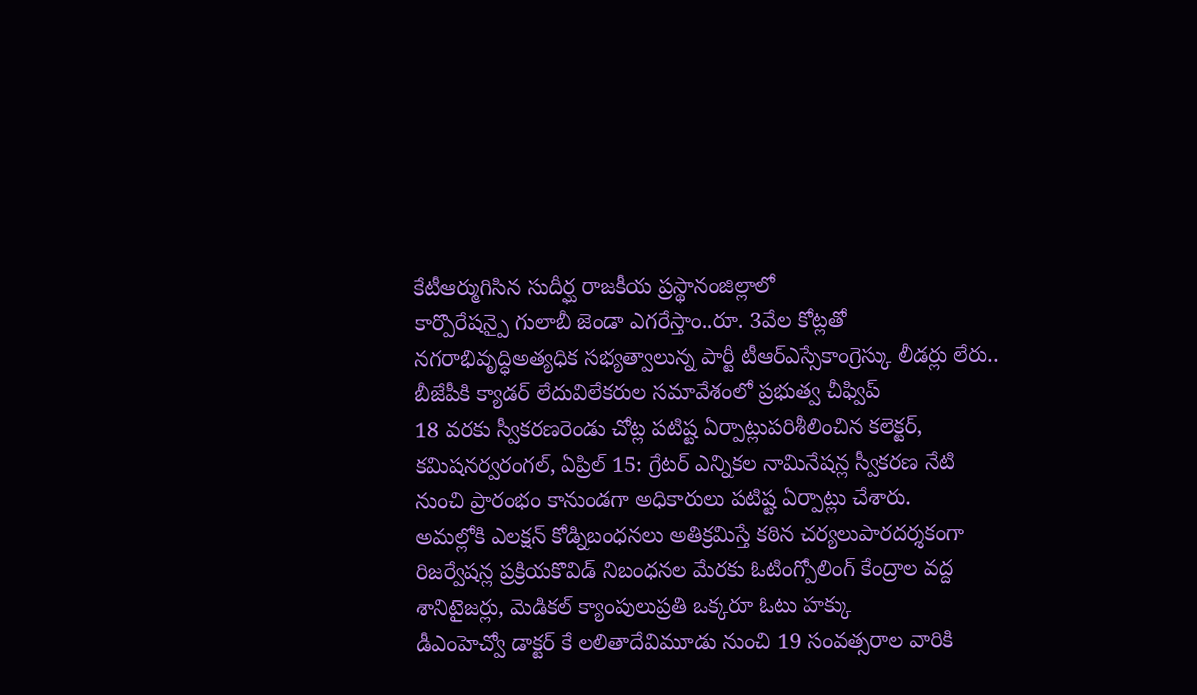కేటీఆర్ముగిసిన సుదీర్ఘ రాజకీయ ప్రస్థానంజిల్లాలో
కార్పొరేషన్పై గులాబీ జెండా ఎగరేస్తాం..రూ. 3వేల కోట్లతో నగరాభివృద్ధిఅత్యధిక సభ్యత్వాలున్న పార్టీ టీఆర్ఎస్సేకాంగ్రెస్కు లీడర్లు లేరు.. బీజేపీకి క్యాడర్ లేదువిలేకరుల సమావేశంలో ప్రభుత్వ చీఫ్విప్
18 వరకు స్వీకరణరెండు చోట్ల పటిష్ట ఏర్పాట్లుపరిశీలించిన కలెక్టర్, కమిషనర్వరంగల్, ఏప్రిల్ 15: గ్రేటర్ ఎన్నికల నామినేషన్ల స్వీకరణ నేటి నుంచి ప్రారంభం కానుండగా అధికారులు పటిష్ట ఏర్పాట్లు చేశారు.
అమల్లోకి ఎలక్షన్ కోడ్నిబంధనలు అతిక్రమిస్తే కఠిన చర్యలుపారదర్శకంగా రిజర్వేషన్ల ప్రక్రియకొవిడ్ నిబంధనల మేరకు ఓటింగ్పోలింగ్ కేంద్రాల వద్ద శానిటైజర్లు, మెడికల్ క్యాంపులుప్రతి ఒక్కరూ ఓటు హక్కు
డీఎంహెచ్వో డాక్టర్ కే లలితాదేవిమూడు నుంచి 19 సంవత్సరాల వారికి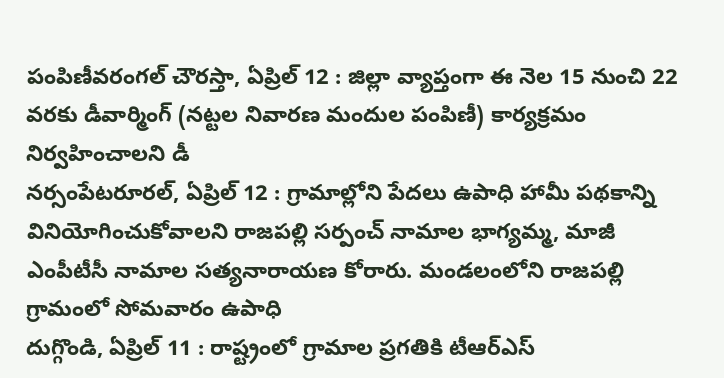పంపిణీవరంగల్ చౌరస్తా, ఏప్రిల్ 12 : జిల్లా వ్యాప్తంగా ఈ నెల 15 నుంచి 22 వరకు డీవార్మింగ్ (నట్టల నివారణ మందుల పంపిణీ) కార్యక్రమం నిర్వహించాలని డీ
నర్సంపేటరూరల్, ఏప్రిల్ 12 : గ్రామాల్లోని పేదలు ఉపాధి హామీ పథకాన్ని వినియోగించుకోవాలని రాజపల్లి సర్పంచ్ నామాల భాగ్యమ్మ, మాజీ ఎంపీటీసీ నామాల సత్యనారాయణ కోరారు. మండలంలోని రాజపల్లి గ్రామంలో సోమవారం ఉపాధి
దుగ్గొండి, ఏప్రిల్ 11 : రాష్ట్రంలో గ్రామాల ప్రగతికి టీఆర్ఎస్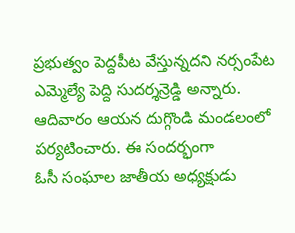ప్రభుత్వం పెద్దపీట వేస్తున్నదని నర్సంపేట ఎమ్మెల్యే పెద్ది సుదర్శన్రెడ్డి అన్నారు. ఆదివారం ఆయన దుగ్గొండి మండలంలో పర్యటించారు. ఈ సందర్భంగా
ఓసీ సంఘాల జాతీయ అధ్యక్షుడు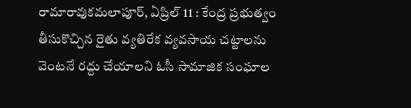రామారావుకమలాపూర్, ఏప్రిల్ 11 : కేంద్ర ప్రభుత్వం తీసుకొచ్చిన రైతు వ్యతిరేక వ్యవసాయ చట్టాలను వెంటనే రద్దు చేయాలని ఓసీ సామాజిక సంఘాల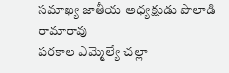సమాఖ్య జాతీయ అధ్యక్షుడు పొలాడి రామారావు
పరకాల ఎమ్మెల్యే చల్లా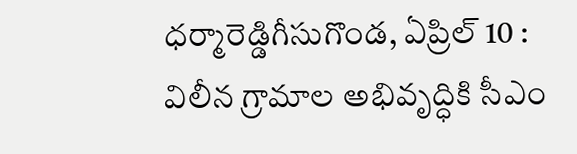ధర్మారెడ్డిగీసుగొండ, ఏప్రిల్ 10 : విలీన గ్రామాల అభివృద్ధికి సీఎం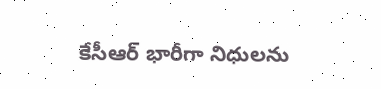కేసీఆర్ భారీగా నిధులను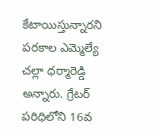కేటాయిస్తున్నారని పరకాల ఎమ్మెల్యే చల్లా ధర్మారెడ్డి అన్నారు. గ్రేటర్ పరిధిలోని 16వ